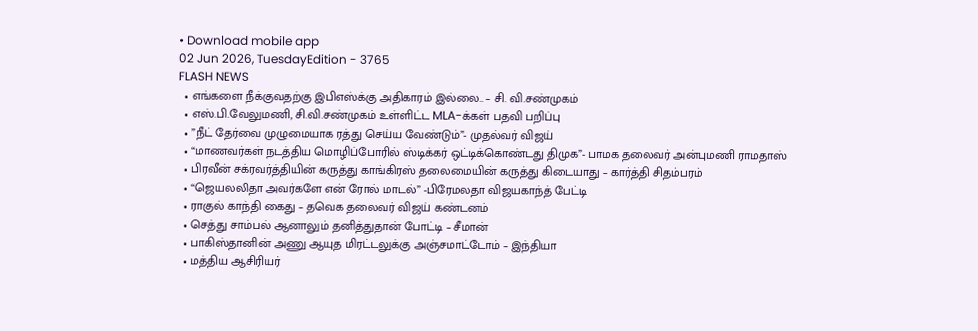• Download mobile app
02 Jun 2026, TuesdayEdition - 3765
FLASH NEWS
  • எங்களை நீக்குவதற்கு இபிஎஸ்க்கு அதிகாரம் இல்லை.. – சி. வி.சண்முகம்
  • எஸ்.பி.வேலுமணி, சி.வி.சண்முகம் உள்ளிட்ட MLA-க்கள் பதவி பறிப்பு
  • ”நீட் தேர்வை முழுமையாக ரத்து செய்ய வேண்டும்”- முதல்வர் விஜய்
  • “மாணவர்கள் நடத்திய மொழிப்போரில் ஸ்டிக்கர் ஒட்டிக்கொண்டது திமுக”- பாமக தலைவர் அன்புமணி ராமதாஸ்
  • பிரவீன் சக்ரவர்த்தியின் கருத்து காங்கிரஸ் தலைமையின் கருத்து கிடையாது – கார்த்தி சிதம்பரம்
  • “ஜெயலலிதா அவர்களே என் ரோல் மாடல்” -பிரேமலதா விஜயகாந்த் பேட்டி
  • ராகுல் காந்தி கைது – தவெக தலைவர் விஜய் கண்டனம்
  • செத்து சாம்பல் ஆனாலும் தனித்துதான் போட்டி – சீமான்
  • பாகிஸ்தானின் அணு ஆயுத மிரட்டலுக்கு அஞ்சமாட்டோம் – இந்தியா
  • மத்திய ஆசிரியர்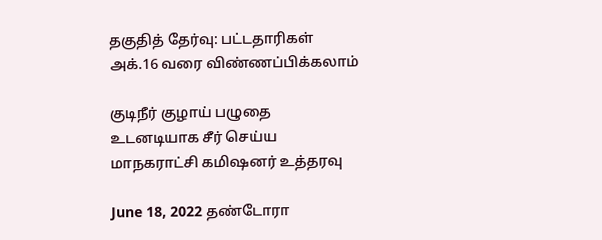தகுதித் தேர்வு: பட்டதாரிகள் அக்.16 வரை விண்ணப்பிக்கலாம்

குடிநீர் குழாய் பழுதை உடனடியாக சீர் செய்ய மாநகராட்சி கமிஷனர் உத்தரவு

June 18, 2022 தண்டோரா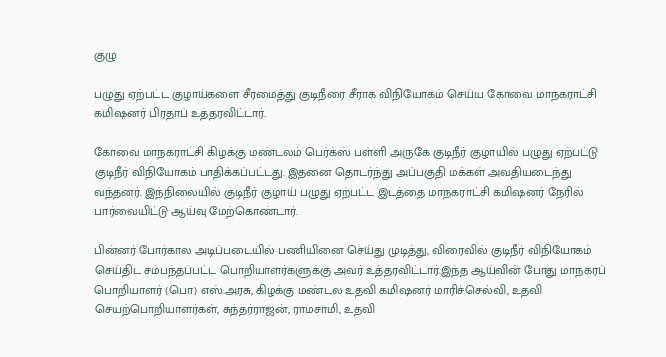குழு

பழுது ஏற்பட்ட குழாய்களை சீரமைத்து குடிநீரை சீராக விநியோகம் செய்ய கோவை மாநகராட்சி கமிஷனர் பிரதாப் உத்தரவிட்டார்.

கோவை‌ மாநகராட்சி கிழக்கு மண்டலம்‌ பெர்க்ஸ்‌ பள்ளி அருகே குடிநீர்‌ குழாயில்‌ பழுது ஏற்பட்டு குடிநீர் விநியோகம் பாதிக்கப்பட்டது. இதனை தொடர்ந்து அப்பகுதி மக்கள் அவதியடைந்து வந்தனர். இந்நிலையில் குடிநீர் குழாய் பழுது ஏற்பட்ட இடத்தை மாநகராட்சி கமிஷனர் நேரில் பார்வையிட்டு ஆய்வு மேற்கொண்டார்.

பின்னர் போர்கால அடிப்படையில்‌ பணியினை செய்து முடித்து, விரைவில்‌ குடிநீர்‌ விநியோகம்‌ செய்திட சம்பந்தப்பட்ட பொறியாளர்களுக்கு அவர் உத்தரவிட்டார்‌.இந்த ஆய்வின் போது மாநகரப்‌ பொறியாளர்‌ (பொ) எஸ்‌.அரசு, கிழக்கு மண்டல உதவி கமிஷனர் மாரிச்செல்வி, உதவி செயற்பொறியாளர்கள்‌, சுந்தர்ராஜன்‌, ராமசாமி, உதவி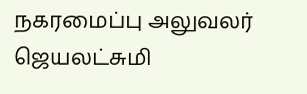நகரமைப்பு அலுவலர்‌ ஜெயலட்சுமி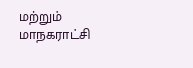மற்றும்‌ மாநகராட்சி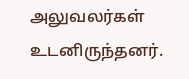அலுவலர்கள்‌ உடனிருந்தனர்.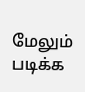மேலும் படிக்க